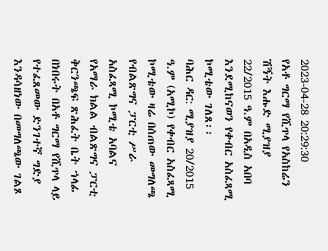2023-04-28 20:29:30
የአቶ ግርማ የሺጥላ የአስከሬን ሽኝት እሑድ ሚያዝያ 22/2015 ዓ.ም በአዲስ አበባ እንደሚከናወን የቀብር አስፈጻሚ ኮሚቴው ገለጸ፡፡
ባሕር ዳር: ሚያዝያ 20/2015 ዓ.ም (አሚኮ) የቀብር አስፈጻሚ ኮሚቴው ዛሬ በሰጠው መግለጫ የብልጽግና ፓርቲ ሥራ አስፈጻሚ ኮሚቴ አባልና የአማራ ክልል ብልጽግና ፓርቲ ቅርንጫፍ ጽሕፈት ቤት ኀላፊ በነበሩት በአቶ ግርማ የሺጥላ ላይ የተፈጸመው ድንገተኛ ግድያ እንዳሳዘነው በመግለጫው ገልጾ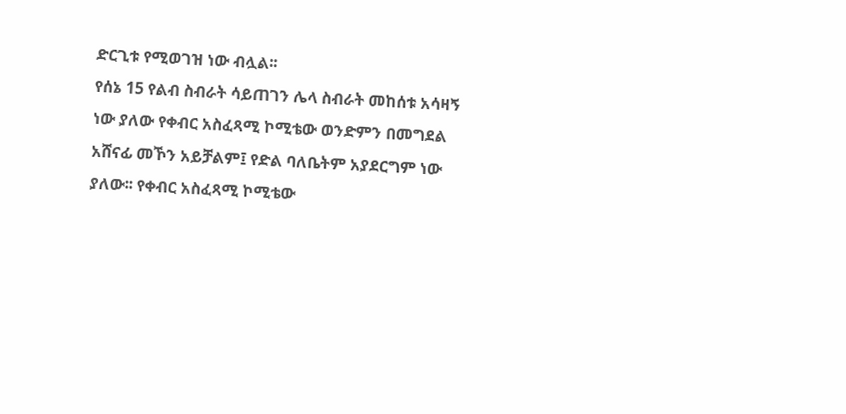ድርጊቱ የሚወገዝ ነው ብሏል፡፡
የሰኔ 15 የልብ ስብራት ሳይጠገን ሌላ ስብራት መከሰቱ አሳዛኝ ነው ያለው የቀብር አስፈጻሚ ኮሚቴው ወንድምን በመግደል አሸናፊ መኾን አይቻልም፤ የድል ባለቤትም አያደርግም ነው ያለው፡፡ የቀብር አስፈጻሚ ኮሚቴው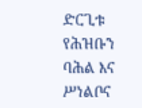ድርጊቱ የሕዝቡን ባሕል እና ሥነልቦና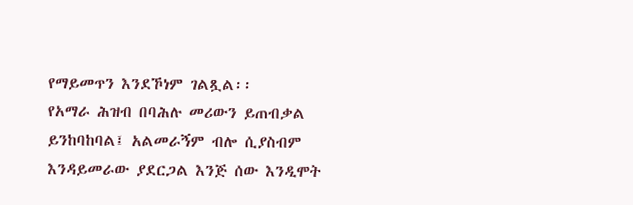የማይመጥን እንደኾነም ገልጿል፡፡
የአማራ ሕዝብ በባሕሉ መሪውን ይጠብቃል ይንከባከባል፤ አልመራኝም ብሎ ሲያስብም እንዳይመራው ያደርጋል እንጅ ሰው እንዲሞት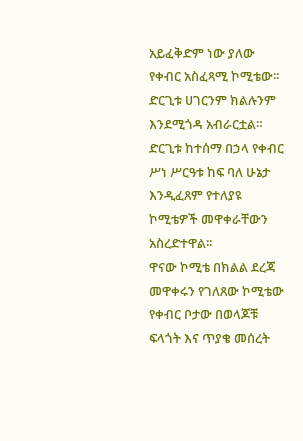አይፈቅድም ነው ያለው የቀብር አስፈጻሚ ኮሚቴው፡፡ ድርጊቱ ሀገርንም ክልሉንም እንደሚጎዳ አብራርቷል።
ድርጊቱ ከተሰማ በኃላ የቀብር ሥነ ሥርዓቱ ከፍ ባለ ሁኔታ እንዲፈጸም የተለያዩ ኮሚቴዎች መዋቀራቸውን አስረድተዋል፡፡
ዋናው ኮሚቴ በክልል ደረጃ መዋቀሩን የገለጸው ኮሚቴው የቀብር ቦታው በወላጆቹ ፍላጎት እና ጥያቄ መሰረት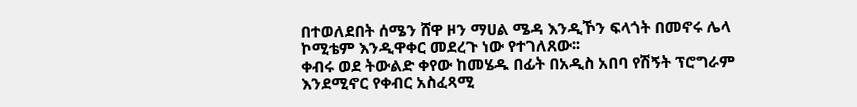በተወለደበት ሰሜን ሸዋ ዞን ማሀል ሜዳ እንዲኾን ፍላጎት በመኖሩ ሌላ ኮሚቴም እንዲዋቀር መደረጉ ነው የተገለጸው፡፡
ቀብሩ ወደ ትውልድ ቀየው ከመሄዱ በፊት በአዲስ አበባ የሽኝት ፕሮግራም እንደሚኖር የቀብር አስፈጻሚ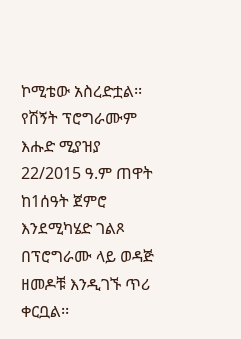ኮሚቴው አስረድቷል፡፡
የሽኝት ፕሮግራሙም እሑድ ሚያዝያ 22/2015 ዓ.ም ጠዋት ከ1ሰዓት ጀምሮ እንደሚካሄድ ገልጾ በፕሮግራሙ ላይ ወዳጅ ዘመዶቹ እንዲገኙ ጥሪ ቀርቧል፡፡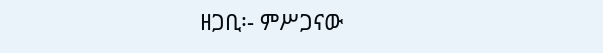ዘጋቢ፡- ምሥጋናው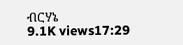ብርሃኔ
9.1K views17:29